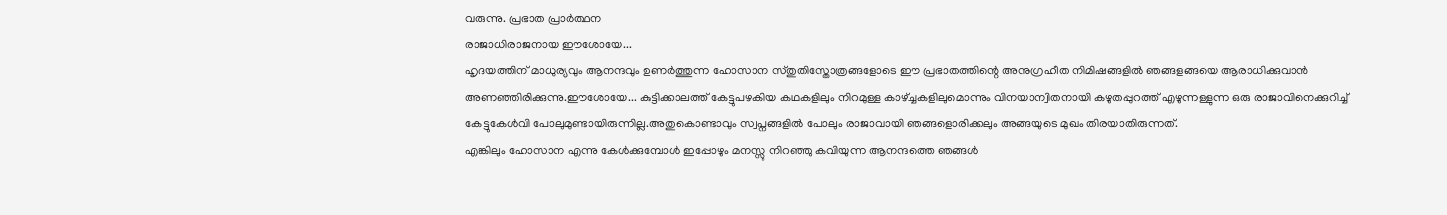വരുന്നു. പ്രഭാത പ്രാർത്ഥന
രാജാധിരാജനായ ഈശോയേ...
ഹൃദയത്തിന് മാധുര്യവും ആനന്ദവും ഉണർത്തുന്ന ഹോസാന സ്തുതിസ്തോത്രങ്ങളോടെ ഈ പ്രഭാതത്തിന്റെ അനുഗ്രഹീത നിമിഷങ്ങളിൽ ഞങ്ങളങ്ങയെ ആരാധിക്കുവാൻ അണഞ്ഞിരിക്കുന്നു.ഈശോയേ... കുട്ടിക്കാലത്ത് കേട്ടുപഴകിയ കഥകളിലും നിറമുള്ള കാഴ്ച്ചകളിലുമൊന്നും വിനയാന്വിതനായി കഴുതപ്പുറത്ത് എഴുന്നള്ളുന്ന ഒരു രാജാവിനെക്കുറിച്ച് കേട്ടുകേൾവി പോലുമുണ്ടായിരുന്നില്ല.അതുകൊണ്ടാവും സ്വപ്നങ്ങളിൽ പോലും രാജാവായി ഞങ്ങളൊരിക്കലും അങ്ങയുടെ മുഖം തിരയാതിരുന്നത്.
എങ്കിലും ഹോസാന എന്നു കേൾക്കുമ്പോൾ ഇപ്പോഴും മനസ്സു നിറഞ്ഞു കവിയുന്ന ആനന്ദത്തെ ഞങ്ങൾ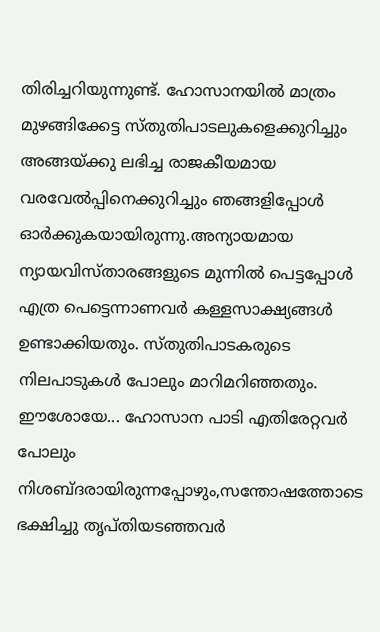തിരിച്ചറിയുന്നുണ്ട്. ഹോസാനയിൽ മാത്രം മുഴങ്ങിക്കേട്ട സ്തുതിപാടലുകളെക്കുറിച്ചും അങ്ങയ്ക്കു ലഭിച്ച രാജകീയമായ വരവേൽപ്പിനെക്കുറിച്ചും ഞങ്ങളിപ്പോൾ ഓർക്കുകയായിരുന്നു.അന്യായമായ ന്യായവിസ്താരങ്ങളുടെ മുന്നിൽ പെട്ടപ്പോൾ എത്ര പെട്ടെന്നാണവർ കള്ളസാക്ഷ്യങ്ങൾ ഉണ്ടാക്കിയതും. സ്തുതിപാടകരുടെ നിലപാടുകൾ പോലും മാറിമറിഞ്ഞതും.
ഈശോയേ... ഹോസാന പാടി എതിരേറ്റവർ പോലും നിശബ്ദരായിരുന്നപ്പോഴും,സന്തോഷത്തോടെ ഭക്ഷിച്ചു തൃപ്തിയടഞ്ഞവർ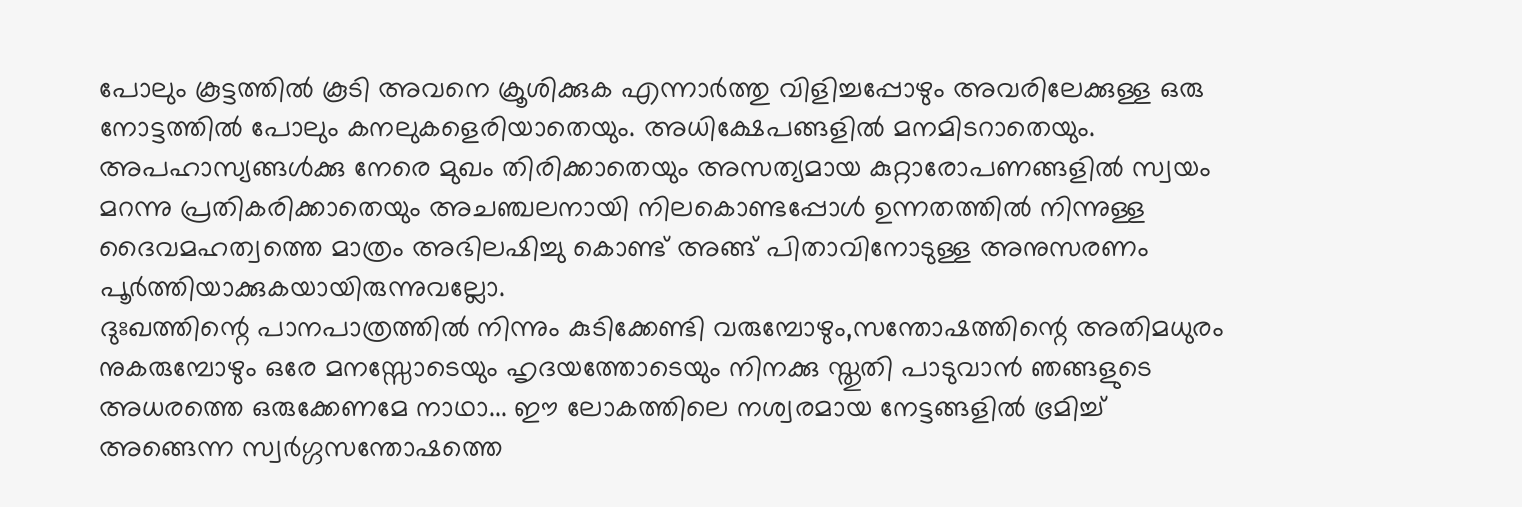പോലും കൂട്ടത്തിൽ കൂടി അവനെ ക്രൂശിക്കുക എന്നാർത്തു വിളിച്ചപ്പോഴും അവരിലേക്കുള്ള ഒരു നോട്ടത്തിൽ പോലും കനലുകളെരിയാതെയും. അധിക്ഷേപങ്ങളിൽ മനമിടറാതെയും. അപഹാസ്യങ്ങൾക്കു നേരെ മുഖം തിരിക്കാതെയും അസത്യമായ കുറ്റാരോപണങ്ങളിൽ സ്വയം മറന്നു പ്രതികരിക്കാതെയും അചഞ്ചലനായി നിലകൊണ്ടപ്പോൾ ഉന്നതത്തിൽ നിന്നുള്ള ദൈവമഹത്വത്തെ മാത്രം അഭിലഷിച്ചു കൊണ്ട് അങ്ങ് പിതാവിനോടുള്ള അനുസരണം പൂർത്തിയാക്കുകയായിരുന്നുവല്ലോ.
ദുഃഖത്തിന്റെ പാനപാത്രത്തിൽ നിന്നും കുടിക്കേണ്ടി വരുമ്പോഴും,സന്തോഷത്തിന്റെ അതിമധുരം നുകരുമ്പോഴും ഒരേ മനസ്സോടെയും ഹൃദയത്തോടെയും നിനക്കു സ്തുതി പാടുവാൻ ഞങ്ങളുടെ അധരത്തെ ഒരുക്കേണമേ നാഥാ... ഈ ലോകത്തിലെ നശ്വരമായ നേട്ടങ്ങളിൽ ഭ്രമിച്ച് അങ്ങെന്ന സ്വർഗ്ഗസന്തോഷത്തെ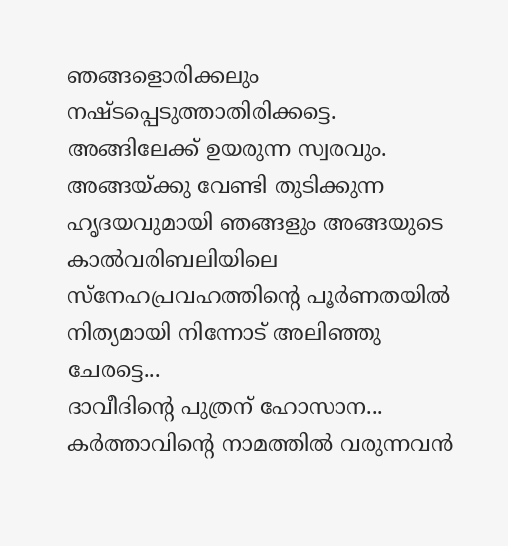ഞങ്ങളൊരിക്കലും നഷ്ടപ്പെടുത്താതിരിക്കട്ടെ. അങ്ങിലേക്ക് ഉയരുന്ന സ്വരവും. അങ്ങയ്ക്കു വേണ്ടി തുടിക്കുന്ന ഹൃദയവുമായി ഞങ്ങളും അങ്ങയുടെ കാൽവരിബലിയിലെ സ്നേഹപ്രവഹത്തിന്റെ പൂർണതയിൽ നിത്യമായി നിന്നോട് അലിഞ്ഞു ചേരട്ടെ...
ദാവീദിന്റെ പുത്രന് ഹോസാന... കർത്താവിന്റെ നാമത്തിൽ വരുന്നവൻ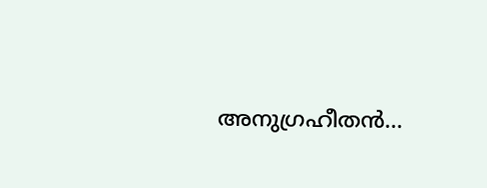അനുഗ്രഹീതൻ...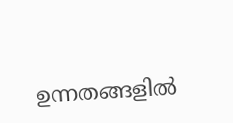ഉന്നതങ്ങളിൽ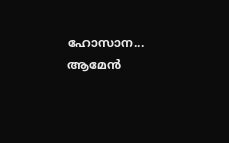ഹോസാന... ആമേൻ